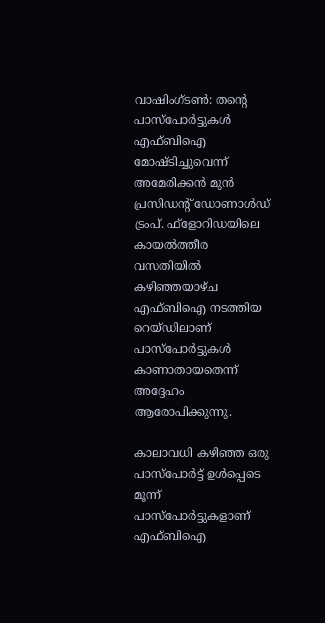വാഷിംഗ്ടണ്‍: തന്റെ പാസ്‌പോര്‍ട്ടുകള്‍ എഫ്ബിഐ മോഷ്ടിച്ചുവെന്ന് അമേരിക്കന്‍ മുന്‍ പ്രസിഡന്റ് ഡോണാള്‍ഡ് ട്രംപ്. ഫ്‌ളോറിഡയിലെ കായല്‍ത്തീര വസതിയില്‍ കഴിഞ്ഞയാഴ്ച എഫ്ബിഐ നടത്തിയ റെയ്ഡിലാണ് പാസ്‌പോര്‍ട്ടുകള്‍ കാണാതായതെന്ന് അദ്ദേഹം ആരോപിക്കുന്നു.

കാലാവധി കഴിഞ്ഞ ഒരു പാസ്‌പോര്‍ട്ട് ഉള്‍പ്പെടെ മൂന്ന് പാസ്‌പോര്‍ട്ടുകളാണ് എഫ്ബിഐ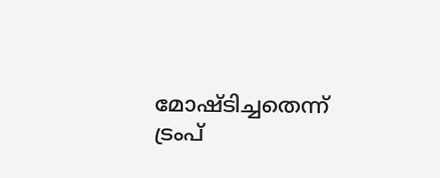മോഷ്ടിച്ചതെന്ന് ട്രംപ്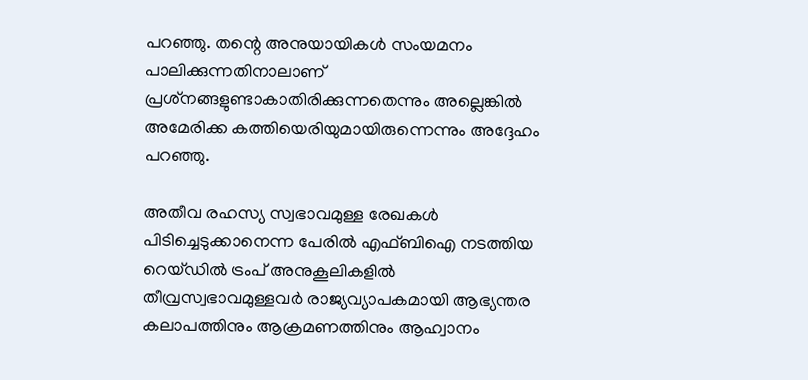പറഞ്ഞു. തന്റെ അനുയായികള്‍ സംയമനം പാലിക്കുന്നതിനാലാണ് പ്രശ്‌നങ്ങളുണ്ടാകാതിരിക്കുന്നതെന്നും അല്ലെങ്കില്‍ അമേരിക്ക കത്തിയെരിയുമായിരുന്നെന്നും അദ്ദേഹം പറഞ്ഞു.

അതീവ രഹസ്യ സ്വഭാവമുള്ള രേഖകള്‍ പിടിച്ചെടുക്കാനെന്ന പേരില്‍ എഫ്ബിഐ നടത്തിയ റെയ്ഡില്‍ ട്രംപ് അനുകൂലികളില്‍ തീവ്രസ്വഭാവമുള്ളവര്‍ രാജ്യവ്യാപകമായി ആഭ്യന്തര കലാപത്തിനും ആക്രമണത്തിനും ആഹ്വാനം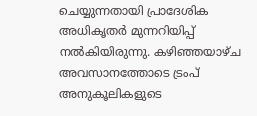ചെയ്യുന്നതായി പ്രാദേശിക അധികൃതര്‍ മുന്നറിയിപ്പ് നല്‍കിയിരുന്നു. കഴിഞ്ഞയാഴ്ച അവസാനത്തോടെ ട്രംപ് അനുകൂലികളുടെ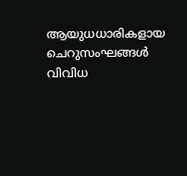ആയുധധാരികളായ ചെറുസംഘങ്ങള്‍ വിവിധ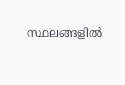സ്ഥലങ്ങളില്‍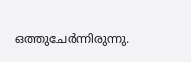ഒത്തുചേര്‍ന്നിരുന്നു.